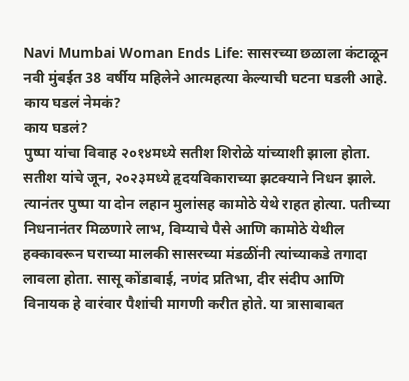Navi Mumbai Woman Ends Life: सासरच्या छळाला कंटाळून नवी मुंबईत 38 वर्षीय महिलेने आत्महत्या केल्याची घटना घडली आहे. काय घडलं नेमकं?
काय घडलं?
पुष्पा यांचा विवाह २०१४मध्ये सतीश शिरोळे यांच्याशी झाला होता. सतीश यांचे जून, २०२३मध्ये हृदयविकाराच्या झटक्याने निधन झाले. त्यानंतर पुष्पा या दोन लहान मुलांसह कामोठे येथे राहत होत्या. पतीच्या निधनानंतर मिळणारे लाभ, विम्याचे पैसे आणि कामोठे येथील हक्कावरून घराच्या मालकी सासरच्या मंडळींनी त्यांच्याकडे तगादा लावला होता. सासू कोंडाबाई, नणंद प्रतिभा, दीर संदीप आणि विनायक हे वारंवार पैशांची मागणी करीत होते. या त्रासाबाबत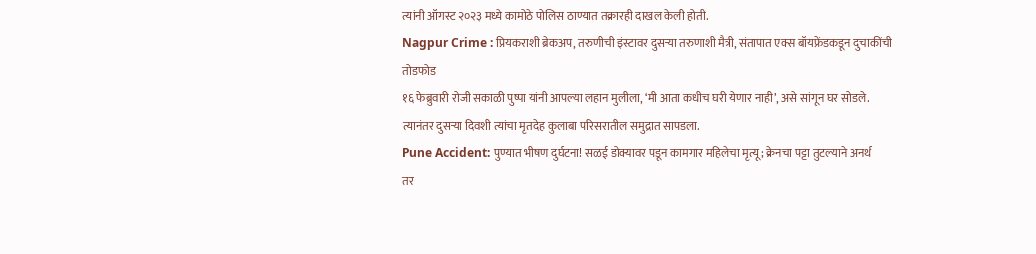त्यांनी ऑगस्ट २०२३ मध्ये कामोठे पोलिस ठाण्यात तक्रारही दाखल केली होती.
Nagpur Crime : प्रियकराशी ब्रेकअप, तरुणीची इंस्टावर दुसऱ्या तरुणाशी मैत्री, संतापात एक्स बॉयफ्रेंडकडून दुचाकींची तोडफोड
१६ फेब्रुवारी रोजी सकाळी पुष्पा यांनी आपल्या लहान मुलीला, ‘मी आता कधीच घरी येणार नाही’, असे सांगून घर सोडले. त्यानंतर दुसऱ्या दिवशी त्यांचा मृतदेह कुलाबा परिसरातील समुद्रात सापडला.
Pune Accident: पुण्यात भीषण दुर्घटना! सळई डोक्यावर पडून कामगार महिलेचा मृत्यू; क्रेनचा पट्टा तुटल्याने अनर्थ
तर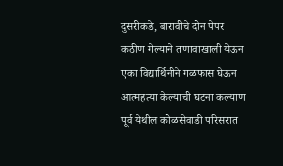दुसरीकडे, बारावीचे दोन पेपर कठीण गेल्याने तणावाखाली येऊन एका विद्यार्थिनीने गळफास घेऊन आत्महत्या केल्याची घटना कल्याण पूर्व येथील कोळसेवाडी परिसरात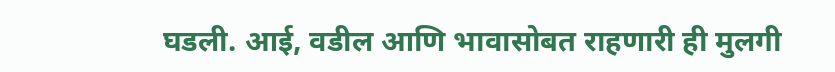घडली. आई, वडील आणि भावासोबत राहणारी ही मुलगी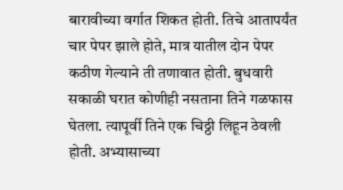बारावीच्या वर्गात शिकत होती. तिचे आतापर्यंत चार पेपर झाले होते, मात्र यातील दोन पेपर कठीण गेल्याने ती तणावात होती. बुधवारी सकाळी घरात कोणीही नसताना तिने गळफास घेतला. त्यापूर्वी तिने एक चिठ्ठी लिहून ठेवली होती. अभ्यासाच्या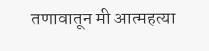तणावातून मी आत्महत्या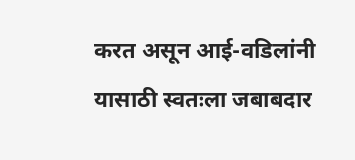करत असून आई-वडिलांनी यासाठी स्वतःला जबाबदार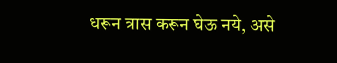धरून त्रास करून घेऊ नये, असे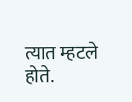त्यात म्हटले होते.